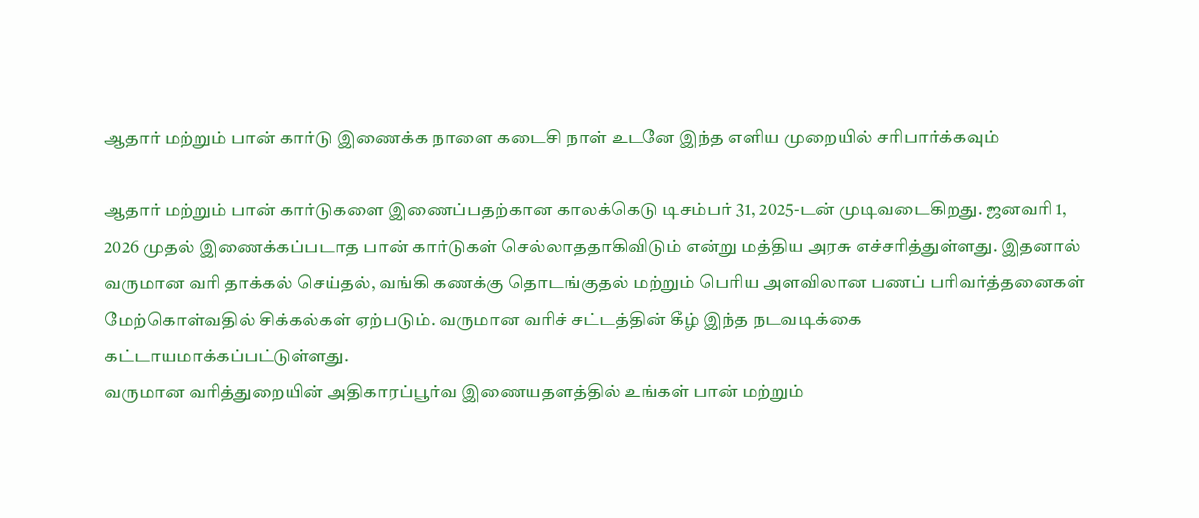ஆதார் மற்றும் பான் கார்டு இணைக்க நாளை கடைசி நாள் உடனே இந்த எளிய முறையில் சரிபார்க்கவும்

ஆதார் மற்றும் பான் கார்டுகளை இணைப்பதற்கான காலக்கெடு டிசம்பர் 31, 2025-டன் முடிவடைகிறது. ஜனவரி 1, 2026 முதல் இணைக்கப்படாத பான் கார்டுகள் செல்லாததாகிவிடும் என்று மத்திய அரசு எச்சரித்துள்ளது. இதனால் வருமான வரி தாக்கல் செய்தல், வங்கி கணக்கு தொடங்குதல் மற்றும் பெரிய அளவிலான பணப் பரிவர்த்தனைகள் மேற்கொள்வதில் சிக்கல்கள் ஏற்படும். வருமான வரிச் சட்டத்தின் கீழ் இந்த நடவடிக்கை கட்டாயமாக்கப்பட்டுள்ளது.
வருமான வரித்துறையின் அதிகாரப்பூர்வ இணையதளத்தில் உங்கள் பான் மற்றும்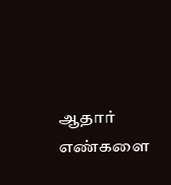ஆதார் எண்களை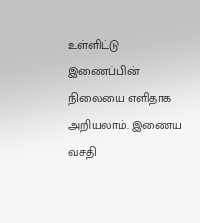உள்ளிட்டு இணைப்பின் நிலையை எளிதாக அறியலாம். இணைய வசதி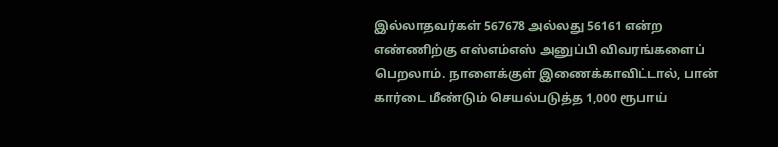இல்லாதவர்கள் 567678 அல்லது 56161 என்ற எண்ணிற்கு எஸ்எம்எஸ் அனுப்பி விவரங்களைப் பெறலாம். நாளைக்குள் இணைக்காவிட்டால், பான் கார்டை மீண்டும் செயல்படுத்த 1,000 ரூபாய்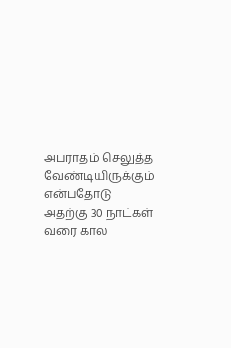அபராதம் செலுத்த வேண்டியிருக்கும் என்பதோடு அதற்கு 30 நாட்கள் வரை கால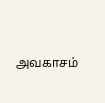அவகாசம்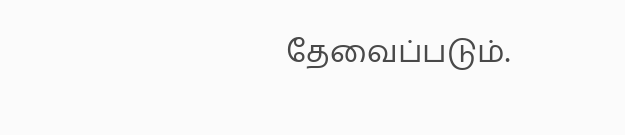தேவைப்படும்.